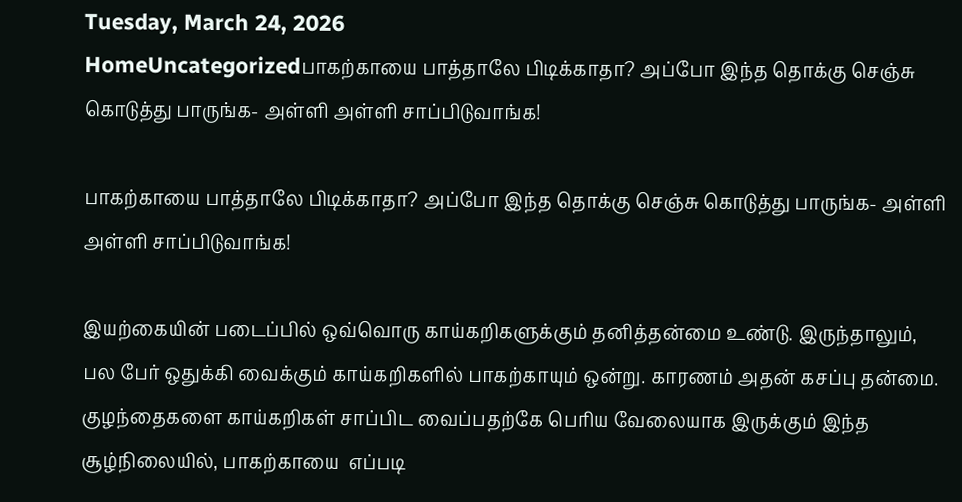Tuesday, March 24, 2026
HomeUncategorizedபாகற்காயை பாத்தாலே பிடிக்காதா? அப்போ இந்த தொக்கு செஞ்சு கொடுத்து பாருங்க- அள்ளி அள்ளி சாப்பிடுவாங்க!

பாகற்காயை பாத்தாலே பிடிக்காதா? அப்போ இந்த தொக்கு செஞ்சு கொடுத்து பாருங்க- அள்ளி அள்ளி சாப்பிடுவாங்க!

இயற்கையின் படைப்பில் ஒவ்வொரு காய்கறிகளுக்கும் தனித்தன்மை உண்டு. இருந்தாலும், பல பேர் ஒதுக்கி வைக்கும் காய்கறிகளில் பாகற்காயும் ஒன்று. காரணம் அதன் கசப்பு தன்மை. குழந்தைகளை காய்கறிகள் சாப்பிட வைப்பதற்கே பெரிய வேலையாக இருக்கும் இந்த சூழ்நிலையில், பாகற்காயை  எப்படி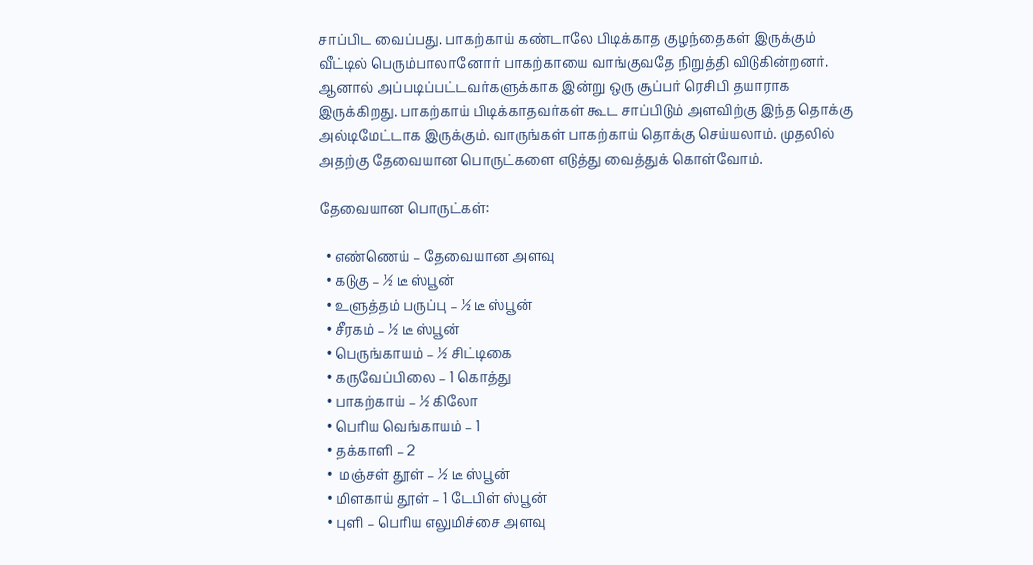சாப்பிட வைப்பது. பாகற்காய் கண்டாலே பிடிக்காத குழந்தைகள் இருக்கும் வீட்டில் பெரும்பாலானோர் பாகற்காயை வாங்குவதே நிறுத்தி விடுகின்றனர். ஆனால் அப்படிப்பட்டவர்களுக்காக இன்று ஒரு சூப்பர் ரெசிபி தயாராக இருக்கிறது. பாகற்காய் பிடிக்காதவர்கள் கூட சாப்பிடும் அளவிற்கு இந்த தொக்கு அல்டிமேட்டாக இருக்கும். வாருங்கள் பாகற்காய் தொக்கு செய்யலாம். முதலில் அதற்கு தேவையான பொருட்களை எடுத்து வைத்துக் கொள்வோம்.

தேவையான பொருட்கள்:

  • எண்ணெய் – தேவையான அளவு
  • கடுகு – ½ டீ ஸ்பூன்
  • உளுத்தம் பருப்பு – ½ டீ ஸ்பூன்
  • சீரகம் – ½ டீ ஸ்பூன்
  • பெருங்காயம் – ½ சிட்டிகை
  • கருவேப்பிலை – 1 கொத்து
  • பாகற்காய் – ½ கிலோ
  • பெரிய வெங்காயம் – 1
  • தக்காளி – 2
  •  மஞ்சள் தூள் – ½ டீ ஸ்பூன்
  • மிளகாய் தூள் – 1 டேபிள் ஸ்பூன்
  • புளி – பெரிய எலுமிச்சை அளவு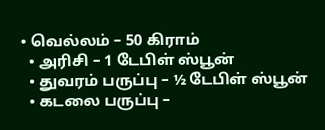• வெல்லம் – 50 கிராம்
  • அரிசி – 1 டேபிள் ஸ்பூன்
  • துவரம் பருப்பு – ½ டேபிள் ஸ்பூன்
  • கடலை பருப்பு –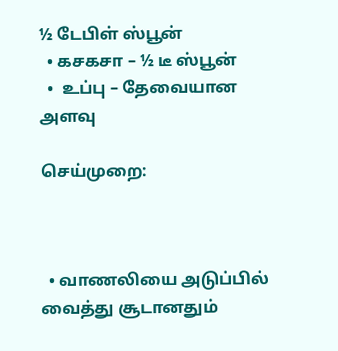½ டேபிள் ஸ்பூன்
  • கசகசா – ½ டீ ஸ்பூன்
  •  உப்பு – தேவையான அளவு

செய்முறை:



  • வாணலியை அடுப்பில் வைத்து சூடானதும்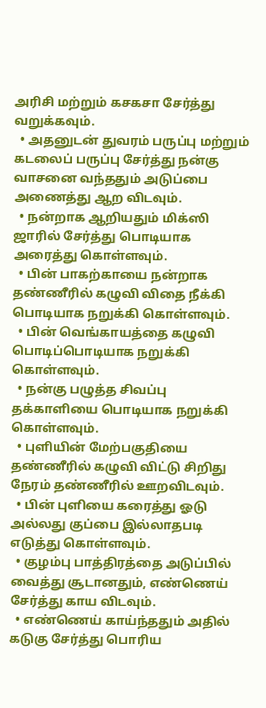அரிசி மற்றும் கசகசா சேர்த்து வறுக்கவும்.
  • அதனுடன் துவரம் பருப்பு மற்றும் கடலைப் பருப்பு சேர்த்து நன்கு வாசனை வந்ததும் அடுப்பை அணைத்து ஆற விடவும்.
  • நன்றாக ஆறியதும் மிக்ஸி ஜாரில் சேர்த்து பொடியாக அரைத்து கொள்ளவும்.
  • பின் பாகற்காயை நன்றாக தண்ணீரில் கழுவி விதை நீக்கி பொடியாக நறுக்கி கொள்ளவும்.
  • பின் வெங்காயத்தை கழுவி பொடிப்பொடியாக நறுக்கி கொள்ளவும்.
  • நன்கு பழுத்த சிவப்பு தக்காளியை பொடியாக நறுக்கி கொள்ளவும்.
  • புளியின் மேற்பகுதியை தண்ணீரில் கழுவி விட்டு சிறிது நேரம் தண்ணீரில் ஊறவிடவும்.
  • பின் புளியை கரைத்து ஓடு அல்லது குப்பை இல்லாதபடி எடுத்து கொள்ளவும்.
  • குழம்பு பாத்திரத்தை அடுப்பில் வைத்து சூடானதும், எண்ணெய் சேர்த்து காய விடவும்.
  • எண்ணெய் காய்ந்ததும் அதில் கடுகு சேர்த்து பொரிய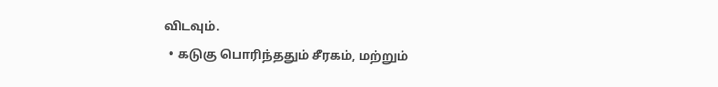விடவும்.
  • கடுகு பொரிந்ததும் சீரகம், மற்றும்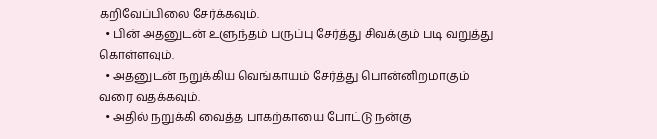கறிவேப்பிலை சேர்க்கவும்.
  • பின் அதனுடன் உளுந்தம் பருப்பு சேர்த்து சிவக்கும் படி வறுத்து கொள்ளவும்.
  • அதனுடன் நறுக்கிய வெங்காயம் சேர்த்து பொன்னிறமாகும் வரை வதக்கவும்.
  • அதில் நறுக்கி வைத்த பாகற்காயை போட்டு நன்கு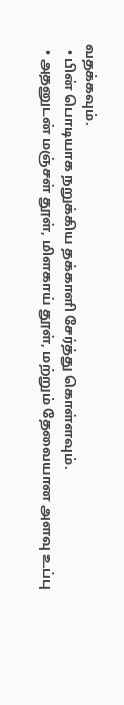வதக்கவும்.
  • பின் பொடியாக நறுக்கிய தக்காளி சேர்த்து கொள்ளவும்.
  • அதனுடன் மஞ்சள் தூள், மிளகாய் தூள், மற்றும் தேவையான அளவு உப்பு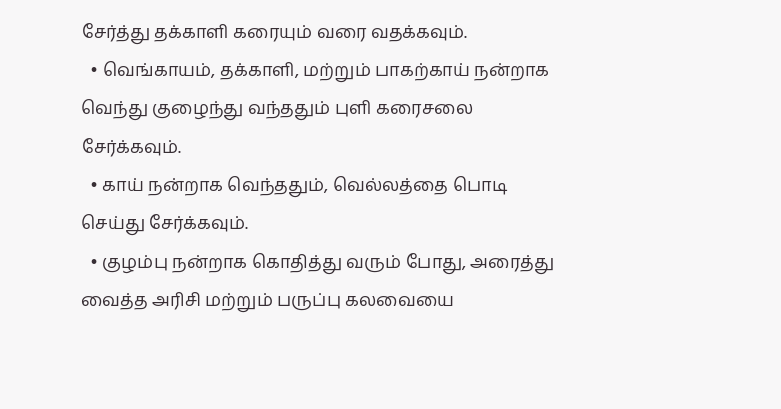சேர்த்து தக்காளி கரையும் வரை வதக்கவும்.
  • வெங்காயம், தக்காளி, மற்றும் பாகற்காய் நன்றாக வெந்து குழைந்து வந்ததும் புளி கரைசலை சேர்க்கவும்.
  • காய் நன்றாக வெந்ததும், வெல்லத்தை பொடி செய்து சேர்க்கவும்.
  • குழம்பு நன்றாக கொதித்து வரும் போது, அரைத்து வைத்த அரிசி மற்றும் பருப்பு கலவையை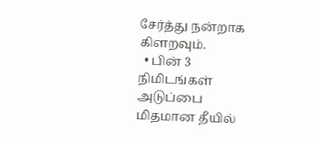சேர்த்து நன்றாக கிளறவும்.
  • பின் 3 நிமிடங்கள் அடுப்பை மிதமான தீயில்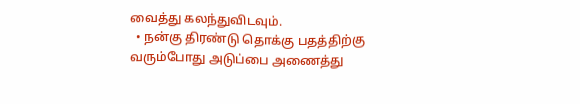வைத்து கலந்துவிடவும்.
  • நன்கு திரண்டு தொக்கு பதத்திற்கு வரும்போது அடுப்பை அணைத்து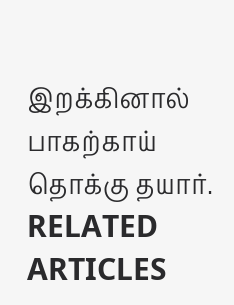இறக்கினால் பாகற்காய் தொக்கு தயார்.
RELATED ARTICLES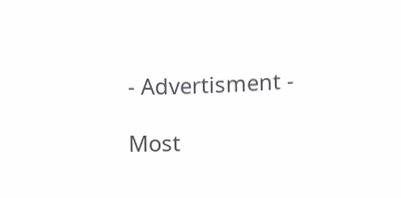- Advertisment -

Most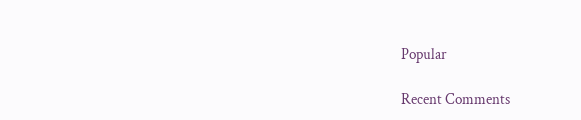Popular

Recent Comments